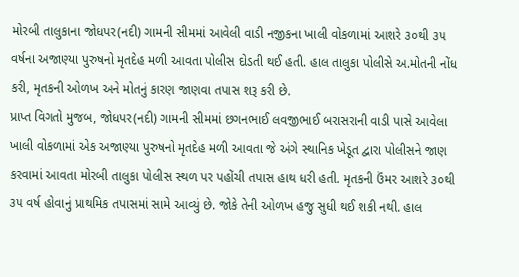મોરબી તાલુકાના જોધપર(નદી) ગામની સીમમાં આવેલી વાડી નજીકના ખાલી વોકળામાં આશરે ૩૦થી ૩૫ વર્ષના અજાણ્યા પુરુષનો મૃતદેહ મળી આવતા પોલીસ દોડતી થઈ હતી. હાલ તાલુકા પોલીસે અ.મોતની નોંધ કરી, મૃતકની ઓળખ અને મોતનું કારણ જાણવા તપાસ શરૂ કરી છે.
પ્રાપ્ત વિગતો મુજબ, જોધપર(નદી) ગામની સીમમાં છગનભાઈ લવજીભાઈ બરાસરાની વાડી પાસે આવેલા ખાલી વોકળામાં એક અજાણ્યા પુરુષનો મૃતદેહ મળી આવતા જે અંગે સ્થાનિક ખેડૂત દ્વારા પોલીસને જાણ કરવામાં આવતા મોરબી તાલુકા પોલીસ સ્થળ પર પહોંચી તપાસ હાથ ધરી હતી. મૃતકની ઉંમર આશરે ૩૦થી ૩૫ વર્ષ હોવાનું પ્રાથમિક તપાસમાં સામે આવ્યું છે. જોકે તેની ઓળખ હજુ સુધી થઈ શકી નથી. હાલ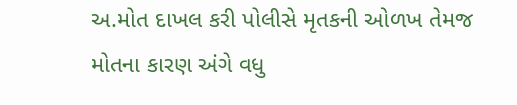અ.મોત દાખલ કરી પોલીસે મૃતકની ઓળખ તેમજ મોતના કારણ અંગે વધુ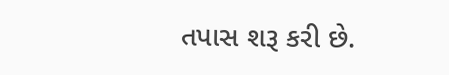તપાસ શરૂ કરી છે.